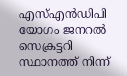എസ്‌എൻഡിപി യോഗം ജനറൽ സെക്രട്ടറി സ്ഥാനത്ത് നിന്ന്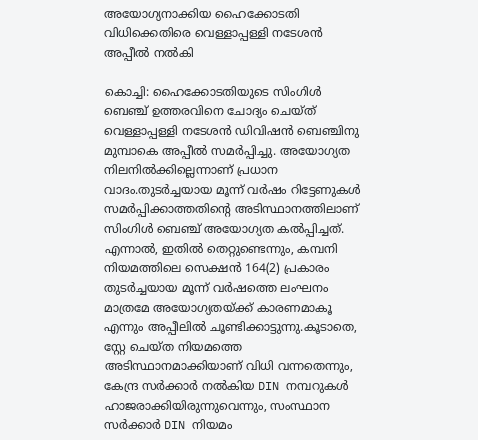അയോഗ്യനാക്കിയ ഹൈക്കോടതി വിധിക്കെതിരെ വെള്ളാപ്പള്ളി നടേശൻ അപ്പീൽ നൽകി

കൊച്ചി: ഹൈക്കോടതിയുടെ സിംഗിൾ ബെഞ്ച് ഉത്തരവിനെ ചോദ്യം ചെയ്ത് വെള്ളാപ്പള്ളി നടേശൻ ഡിവിഷൻ ബെഞ്ചിനു മുമ്പാകെ അപ്പീൽ സമർപ്പിച്ചു. അയോഗ്യത നിലനിൽക്കില്ലെന്നാണ് പ്രധാന വാദം.തുടർച്ചയായ മൂന്ന് വർഷം റിട്ടേണുകൾ സമർപ്പിക്കാത്തതിന്റെ അടിസ്ഥാനത്തിലാണ് സിംഗിൾ ബെഞ്ച് അയോഗ്യത കൽപ്പിച്ചത്. എന്നാൽ, ഇതിൽ തെറ്റുണ്ടെന്നും, കമ്പനി നിയമത്തിലെ സെക്ഷൻ 164(2) പ്രകാരം തുടർച്ചയായ മൂന്ന് വർഷത്തെ ലംഘനം മാത്രമേ അയോഗ്യതയ്ക്ക് കാരണമാകൂ എന്നും അപ്പീലിൽ ചൂണ്ടിക്കാട്ടുന്നു.കൂടാതെ, സ്റ്റേ ചെയ്ത നിയമത്തെ അടിസ്ഥാനമാക്കിയാണ് വിധി വന്നതെന്നും, കേന്ദ്ര സർക്കാർ നൽകിയ DIN നമ്പറുകൾ ഹാജരാക്കിയിരുന്നുവെന്നും, സംസ്ഥാന സർക്കാർ DIN നിയമം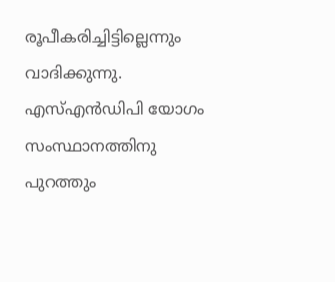രൂപീകരിച്ചിട്ടില്ലെന്നും വാദിക്കുന്നു. എസ്‌എൻഡിപി യോഗം സംസ്ഥാനത്തിനു പുറത്തും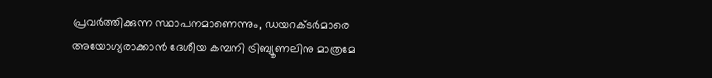പ്രവർത്തിക്കുന്ന സ്ഥാപനമാണെന്നും, ഡയറക്ടർമാരെ അയോഗ്യരാക്കാൻ ദേശീയ കമ്പനി ട്രിബ്യൂണലിനു മാത്രമേ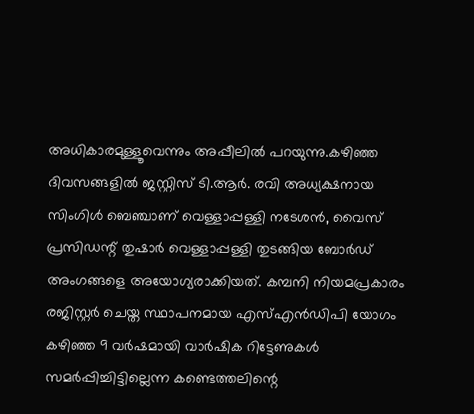അധികാരമുള്ളൂവെന്നും അപ്പീലിൽ പറയുന്നു.കഴിഞ്ഞ ദിവസങ്ങളിൽ ജസ്റ്റിസ് ടി.ആർ. രവി അധ്യക്ഷനായ സിംഗിൾ ബെഞ്ചാണ് വെള്ളാപ്പള്ളി നടേശൻ, വൈസ് പ്രസിഡന്റ് തുഷാർ വെള്ളാപ്പള്ളി തുടങ്ങിയ ബോർഡ് അംഗങ്ങളെ അയോഗ്യരാക്കിയത്. കമ്പനി നിയമപ്രകാരം രജിസ്റ്റർ ചെയ്ത സ്ഥാപനമായ എസ്‌എൻഡിപി യോഗം കഴിഞ്ഞ 9 വർഷമായി വാർഷിക റിട്ടേണുകൾ സമർപ്പിച്ചിട്ടില്ലെന്ന കണ്ടെത്തലിന്റെ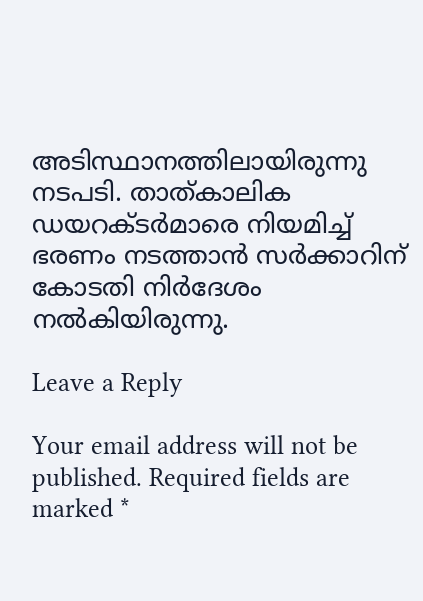അടിസ്ഥാനത്തിലായിരുന്നു നടപടി. താത്കാലിക ഡയറക്ടർമാരെ നിയമിച്ച് ഭരണം നടത്താൻ സർക്കാറിന് കോടതി നിർദേശം നൽകിയിരുന്നു.

Leave a Reply

Your email address will not be published. Required fields are marked *